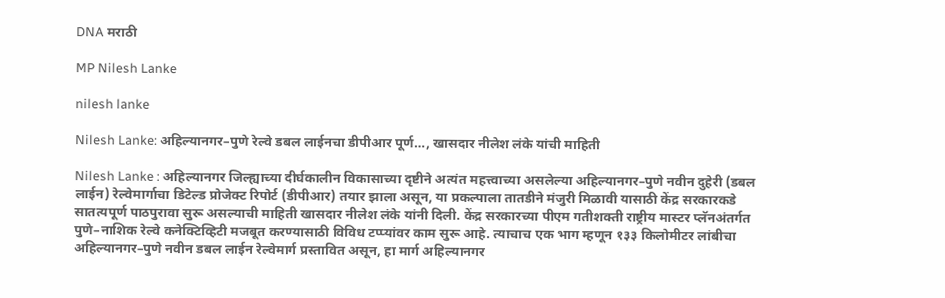DNA मराठी

MP Nilesh Lanke

nilesh lanke

Nilesh Lanke: अहिल्यानगर–पुणे रेल्वे डबल लाईनचा डीपीआर पूर्ण…, खासदार नीलेश लंके यांची माहिती

Nilesh Lanke : अहिल्यानगर जिल्ह्याच्या दीर्घकालीन विकासाच्या दृष्टीने अत्यंत महत्त्वाच्या असलेल्या अहिल्यानगर–पुणे नवीन दुहेरी (डबल लाईन) रेल्वेमार्गाचा डिटेल्ड प्रोजेक्ट रिपोर्ट (डीपीआर) तयार झाला असून, या प्रकल्पाला तातडीने मंजुरी मिळावी यासाठी केंद्र सरकारकडे सातत्यपूर्ण पाठपुरावा सुरू असल्याची माहिती खासदार नीलेश लंके यांनी दिली. केंद्र सरकारच्या पीएम गतीशक्ती राष्ट्रीय मास्टर प्लॅनअंतर्गत पुणे–नाशिक रेल्वे कनेक्टिव्हिटी मजबूत करण्यासाठी विविध टप्प्यांवर काम सुरू आहे. त्याचाच एक भाग म्हणून १३३ किलोमीटर लांबीचा अहिल्यानगर–पुणे नवीन डबल लाईन रेल्वेमार्ग प्रस्तावित असून, हा मार्ग अहिल्यानगर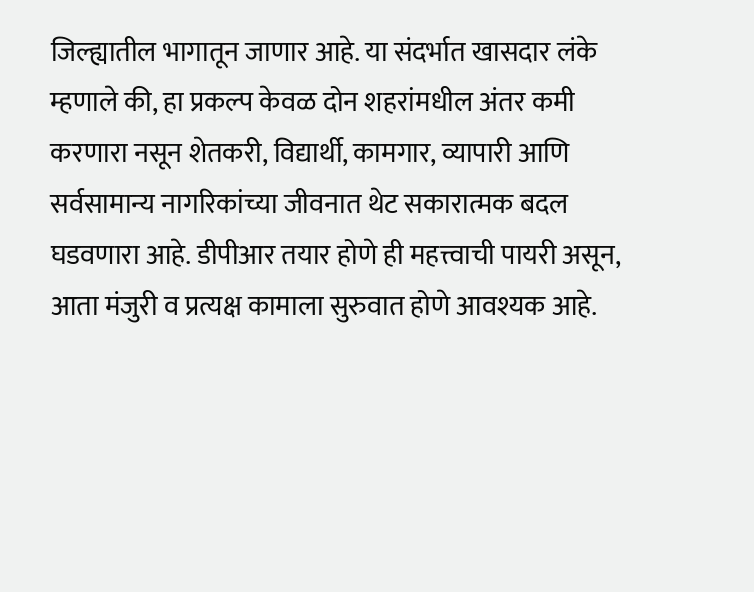जिल्ह्यातील भागातून जाणार आहे. या संदर्भात खासदार लंके म्हणाले की, हा प्रकल्प केवळ दोन शहरांमधील अंतर कमी करणारा नसून शेतकरी, विद्यार्थी, कामगार, व्यापारी आणि सर्वसामान्य नागरिकांच्या जीवनात थेट सकारात्मक बदल घडवणारा आहे. डीपीआर तयार होणे ही महत्त्वाची पायरी असून, आता मंजुरी व प्रत्यक्ष कामाला सुरुवात होणे आवश्यक आहे.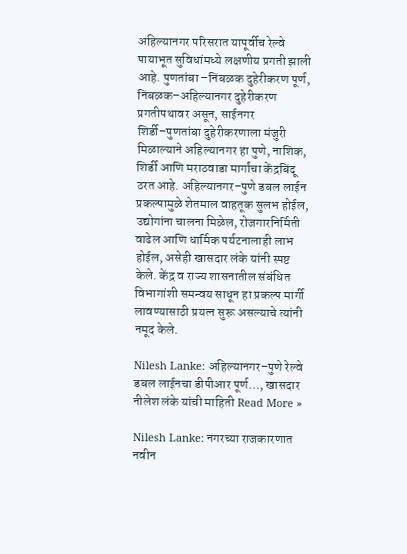अहिल्यानगर परिसरात यापूर्वीच रेल्वे पायाभूत सुविधांमध्ये लक्षणीय प्रगती झाली आहे. पुणतांबा –निंबळक दुहेरीकरण पूर्ण, निंबळक–अहिल्यानगर दुहेरीकरण प्रगतीपथावर असून, साईनगर शिर्डी–पुणतांबा दुहेरीकरणाला मंजुरी मिळाल्याने अहिल्यानगर हा पुणे, नाशिक, शिर्डी आणि मराठवाडा मार्गांचा केंद्रबिंदू ठरत आहे. अहिल्यानगर–पुणे डबल लाईन प्रकल्पामुळे शेतमाल वाहतूक सुलभ होईल, उद्योगांना चालना मिळेल, रोजगारनिर्मिती वाढेल आणि धार्मिक पर्यटनालाही लाभ होईल, असेही खासदार लंके यांनी स्पष्ट केले. केंद्र व राज्य शासनातील संबंधित विभागांशी समन्वय साधून हा प्रकल्प मार्गी लावण्यासाठी प्रयत्न सुरू असल्याचे त्यांनी नमूद केले.

Nilesh Lanke: अहिल्यानगर–पुणे रेल्वे डबल लाईनचा डीपीआर पूर्ण…, खासदार नीलेश लंके यांची माहिती Read More »

Nilesh Lanke: नगरच्या राजकारणात नवीन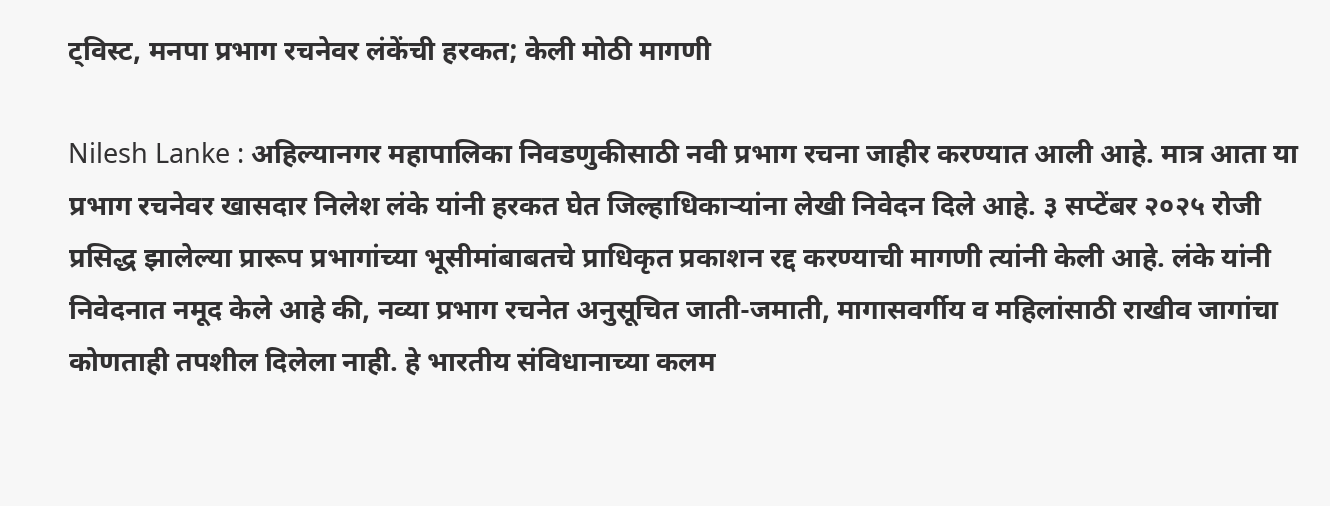ट्विस्ट, मनपा प्रभाग रचनेवर लंकेंची हरकत; केली मोठी मागणी

Nilesh Lanke : अहिल्यानगर महापालिका निवडणुकीसाठी नवी प्रभाग रचना जाहीर करण्यात आली आहे. मात्र आता या प्रभाग रचनेवर खासदार निलेश लंके यांनी हरकत घेत जिल्हाधिकाऱ्यांना लेखी निवेदन दिले आहे. ३ सप्टेंबर २०२५ रोजी प्रसिद्ध झालेल्या प्रारूप प्रभागांच्या भूसीमांबाबतचे प्राधिकृत प्रकाशन रद्द करण्याची मागणी त्यांनी केली आहे. लंके यांनी निवेदनात नमूद केले आहे की, नव्या प्रभाग रचनेत अनुसूचित जाती-जमाती, मागासवर्गीय व महिलांसाठी राखीव जागांचा कोणताही तपशील दिलेला नाही. हे भारतीय संविधानाच्या कलम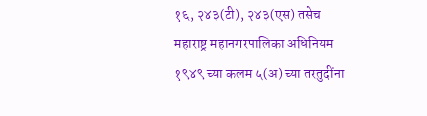१६, २४३(टी), २४३(एस) तसेच महाराष्ट्र महानगरपालिका अधिनियम १९४९ च्या कलम ५(अ) च्या तरतुदींना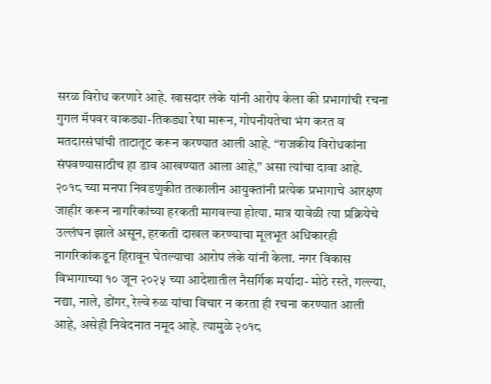सरळ विरोध करणारे आहे. खासदार लंके यांनी आरोप केला की प्रभागांची रचना गुगल मॅपवर वाकड्या-तिकड्या रेषा मारून, गोपनीयतेचा भंग करत व मतदारसंघांची ताटातूट करून करण्यात आली आहे. “राजकीय विरोधकांना संपवण्यासाठीच हा डाव आखण्यात आला आहे,” असा त्यांचा दावा आहे. २०१८ च्या मनपा निवडणुकीत तत्कालीन आयुक्तांनी प्रत्येक प्रभागाचे आरक्षण जाहीर करून नागरिकांच्या हरकती मागवल्या होत्या. मात्र यावेळी त्या प्रक्रियेचे उल्लंघन झाले असून, हरकती दाखल करण्याचा मूलभूत अधिकारही नागरिकांकडून हिरावून घेतल्याचा आरोप लंके यांनी केला. नगर विकास विभागाच्या १० जून २०२५ च्या आदेशातील नैसर्गिक मर्यादा- मोठे रस्ते, गल्ल्या, नद्या, नाले, डोंगर, रेल्वे रुळ यांचा विचार न करता ही रचना करण्यात आली आहे, असेही निवेदनात नमूद आहे. त्यामुळे २०१८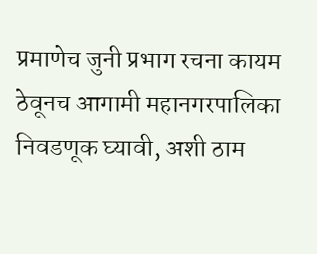प्रमाणेच जुनी प्रभाग रचना कायम ठेवूनच आगामी महानगरपालिका निवडणूक घ्यावी, अशी ठाम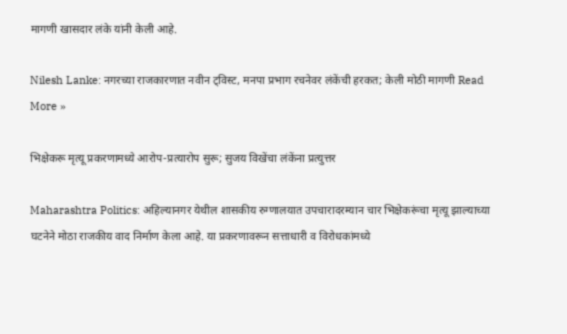मागणी खासदार लंके यांनी केली आहे.

Nilesh Lanke: नगरच्या राजकारणात नवीन ट्विस्ट, मनपा प्रभाग रचनेवर लंकेंची हरकत; केली मोठी मागणी Read More »

भिक्षेकरू मृत्यू प्रकरणामध्ये आरोप-प्रत्यारोप सुरू; सुजय विखेंचा लंकेंना प्रत्युत्तर

Maharashtra Politics: अहिल्यानगर येथील शासकीय रुग्णालयात उपचारादरम्यान चार भिक्षेकरूंचा मृत्यू झाल्याच्या घटनेने मोठा राजकीय वाद निर्माण केला आहे. या प्रकरणावरून सत्ताधारी व विरोधकांमध्ये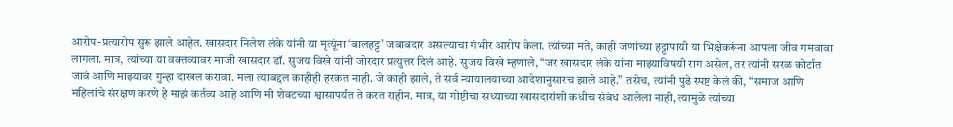आरोप-प्रत्यारोप सुरू झाले आहेत. खासदार निलेश लंके यांनी या मृत्यूंना ‘बालहट्ट’ जबाबदार असल्याचा गंभीर आरोप केला. त्यांच्या मते, काही जणांच्या हट्टापायी या भिक्षेकरूंना आपला जीव गमवावा लागला. मात्र, त्यांच्या या वक्तव्यावर माजी खासदार डॉ. सुजय विखे यांनी जोरदार प्रत्युत्तर दिलं आहे. सुजय विखे म्हणाले, “जर खासदार लंके यांना माझ्याविषयी राग असेल, तर त्यांनी सरळ कोर्टात जावं आणि माझ्यावर गुन्हा दाखल करावा. मला त्याबद्दल काहीही हरकत नाही. जे काही झाले, ते सर्व न्यायालयाच्या आदेशानुसारच झाले आहे.” तसेच, त्यांनी पुढे स्पष्ट केलं की, “समाज आणि महिलांचे संरक्षण करणे हे माझं कर्तव्य आहे आणि मी शेवटच्या श्वासापर्यंत ते करत राहीन. मात्र, या गोष्टीचा सध्याच्या खासदारांशी कधीच संबंध आलेला नाही, त्यामुळे त्यांच्या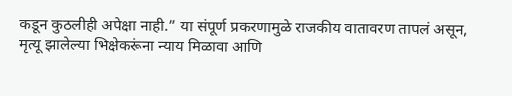कडून कुठलीही अपेक्षा नाही.” या संपूर्ण प्रकरणामुळे राजकीय वातावरण तापलं असून, मृत्यू झालेल्या भिक्षेकरूंना न्याय मिळावा आणि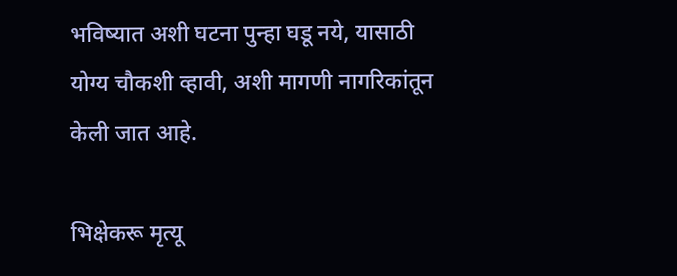भविष्यात अशी घटना पुन्हा घडू नये, यासाठी योग्य चौकशी व्हावी, अशी मागणी नागरिकांतून केली जात आहे.

भिक्षेकरू मृत्यू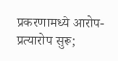प्रकरणामध्ये आरोप-प्रत्यारोप सुरू;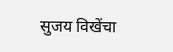सुजय विखेंचा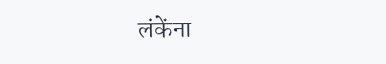लंकेंना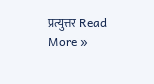प्रत्युत्तर Read More »